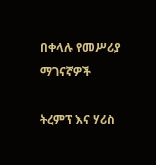በቀላሉ የመሥሪያ ማገናኛዎች

ትረምፕ እና ሃሪስ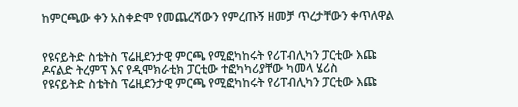ከምርጫው ቀን አስቀድሞ የመጨረሻውን የምረጡኝ ዘመቻ ጥረታቸውን ቀጥለዋል


የዩናይትድ ስቴትስ ፕሬዚደንታዊ ምርጫ የሚፎካከሩት የሪፐብሊካን ፓርቲው እጩ ዶናልድ ትረምፕ እና የዲሞክራቲክ ፓርቲው ተፎካካሪያቸው ካመላ ሄሪስ
የዩናይትድ ስቴትስ ፕሬዚደንታዊ ምርጫ የሚፎካከሩት የሪፐብሊካን ፓርቲው እጩ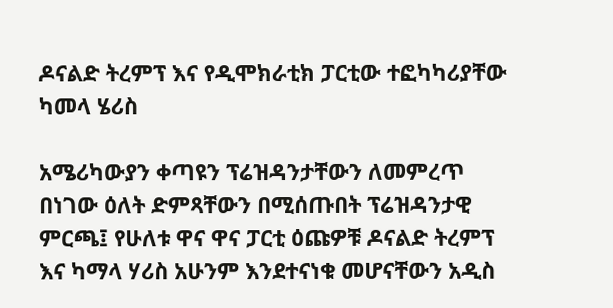ዶናልድ ትረምፕ እና የዲሞክራቲክ ፓርቲው ተፎካካሪያቸው ካመላ ሄሪስ

አሜሪካውያን ቀጣዩን ፕሬዝዳንታቸውን ለመምረጥ በነገው ዕለት ድምጻቸውን በሚሰጡበት ፕሬዝዳንታዊ ምርጫ፤ የሁለቱ ዋና ዋና ፓርቲ ዕጩዎቹ ዶናልድ ትረምፕ እና ካማላ ሃሪስ አሁንም እንደተናነቁ መሆናቸውን አዲስ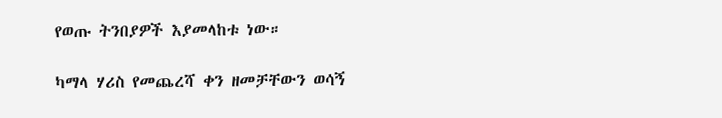የወጡ ትንበያዎች እያመላከቱ ነው።

ካማላ ሃሪስ የመጨረሻ ቀን ዘመቻቸውን ወሳኝ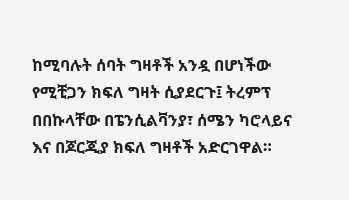ከሚባሉት ሰባት ግዛቶች አንዷ በሆነችው የሚቺጋን ክፍለ ግዛት ሲያደርጉ፤ ትረምፕ በበኩላቸው በፔንሲልቫንያ፣ ሰሜን ካሮላይና እና በጆርጂያ ክፍለ ግዛቶች አድርገዋል።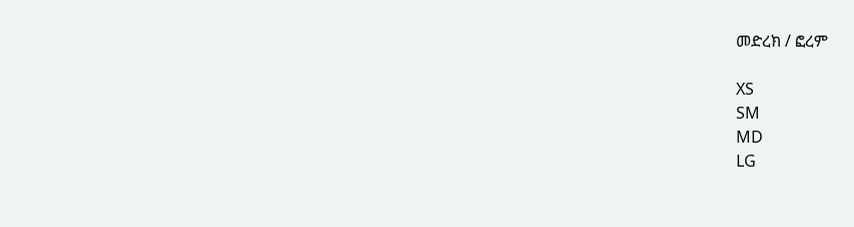መድረክ / ፎረም

XS
SM
MD
LG